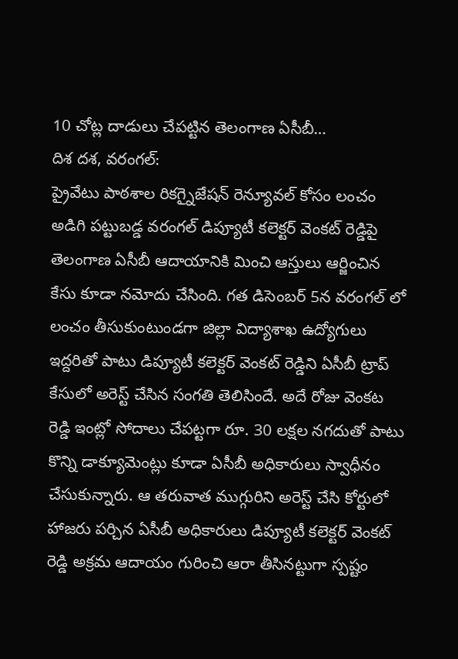10 చోట్ల దాడులు చేపట్టిన తెలంగాణ ఏసీబీ…
దిశ దశ, వరంగల్:
ప్రైవేటు పాఠశాల రికగ్నైజేషన్ రెన్యూవల్ కోసం లంచం అడిగి పట్టుబడ్డ వరంగల్ డిప్యూటీ కలెక్టర్ వెంకట్ రెడ్డిపై తెలంగాణ ఏసీబీ ఆదాయానికి మించి ఆస్తులు ఆర్జించిన కేసు కూడా నమోదు చేసింది. గత డిసెంబర్ 5న వరంగల్ లో లంచం తీసుకుంటుండగా జిల్లా విద్యాశాఖ ఉద్యోగులు ఇద్దరితో పాటు డిప్యూటీ కలెక్టర్ వెంకట్ రెడ్డిని ఏసీబీ ట్రాప్ కేసులో అరెస్ట్ చేసిన సంగతి తెలిసిందే. అదే రోజు వెంకట రెడ్డి ఇంట్లో సోదాలు చేపట్టగా రూ. 30 లక్షల నగదుతో పాటు కొన్ని డాక్యూమెంట్లు కూడా ఏసీబీ అధికారులు స్వాధీనం చేసుకున్నారు. ఆ తరువాత ముగ్గురిని అరెస్ట్ చేసి కోర్టులో హాజరు పర్చిన ఏసీబీ అధికారులు డిప్యూటీ కలెక్టర్ వెంకట్ రెడ్డి అక్రమ ఆదాయం గురించి ఆరా తీసినట్టుగా స్పష్టం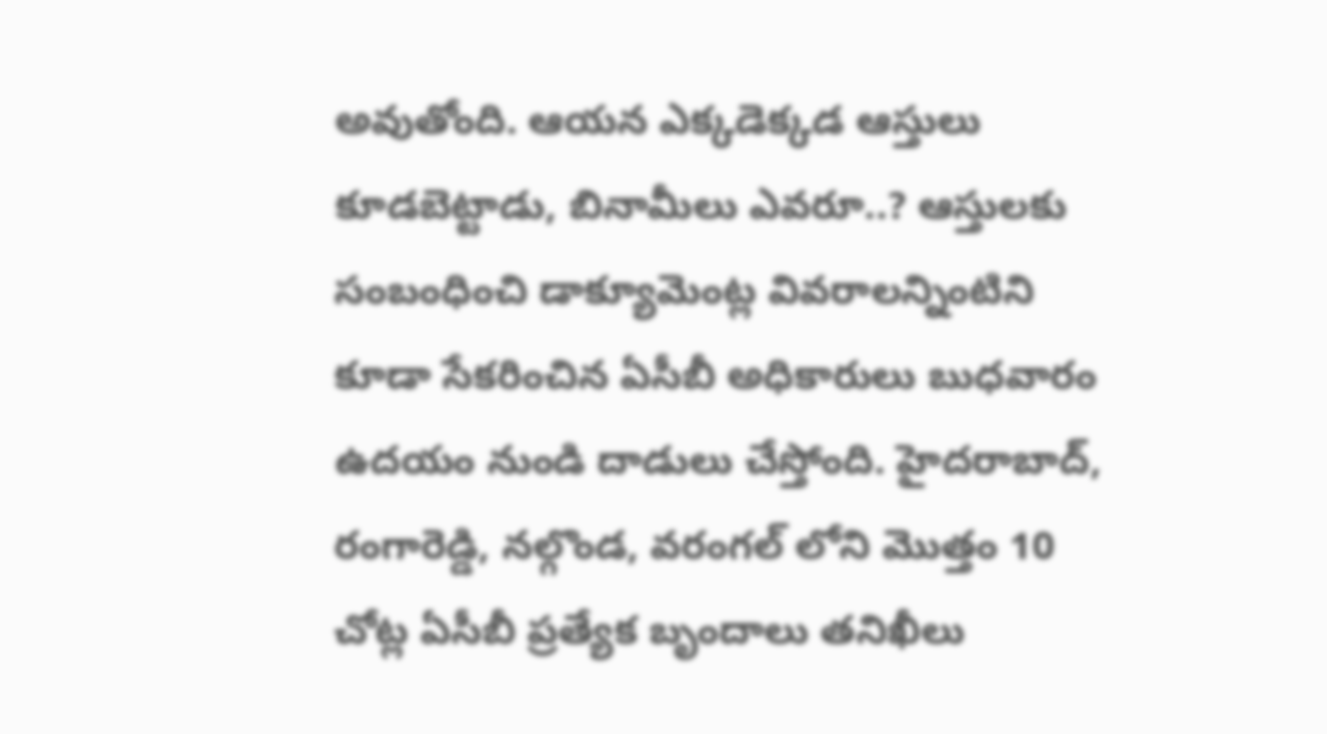అవుతోంది. ఆయన ఎక్కడెక్కడ ఆస్తులు కూడబెట్టాడు, బినామీలు ఎవరూ..? ఆస్తులకు సంబంధించి డాక్యూమెంట్ల వివరాలన్నింటిని కూడా సేకరించిన ఏసీబీ అధికారులు బుధవారం ఉదయం నుండి దాడులు చేస్తోంది. హైదరాబాద్, రంగారెడ్డి, నల్గొండ, వరంగల్ లోని మొత్తం 10 చోట్ల ఏసీబీ ప్రత్యేక బృందాలు తనిఖీలు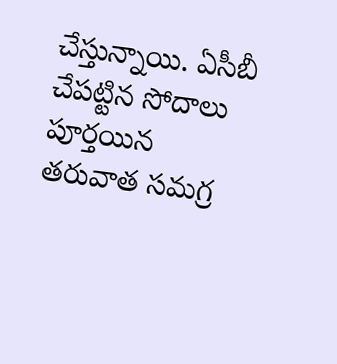చేస్తున్నాయి. ఏసీబీ చేపట్టిన సోదాలు పూర్తయిన తరువాత సమగ్ర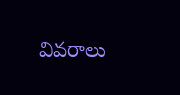వివరాలు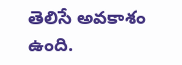తెలిసే అవకాశం ఉంది.